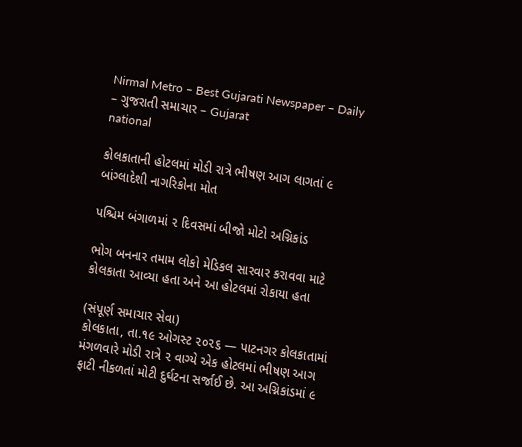Nirmal Metro – Best Gujarati Newspaper – Daily – ગુજરાતી સમાચાર – Gujarat
national

કોલકાતાની હોટલમાં મોડી રાત્રે ભીષણ આગ લાગતાં ૯ બાંગ્લાદેશી નાગરિકોના મોત

પશ્ચિમ બંગાળમાં ૨ દિવસમાં બીજો મોટો અગ્નિકાંડ

ભોગ બનનાર તમામ લોકો મેડિકલ સારવાર કરાવવા માટે કોલકાતા આવ્યા હતા અને આ હોટલમાં રોકાયા હતા

(સંપૂર્ણ સમાચાર સેવા)
કોલકાતા, તા.૧૯ ઓગસ્ટ ૨૦૨૬ — પાટનગર કોલકાતામાં મંગળવારે મોડી રાત્રે ૨ વાગ્યે એક હોટલમાં ભીષણ આગ ફાટી નીકળતાં મોટી દુર્ઘટના સર્જાઈ છે. આ અગ્નિકાંડમાં ૯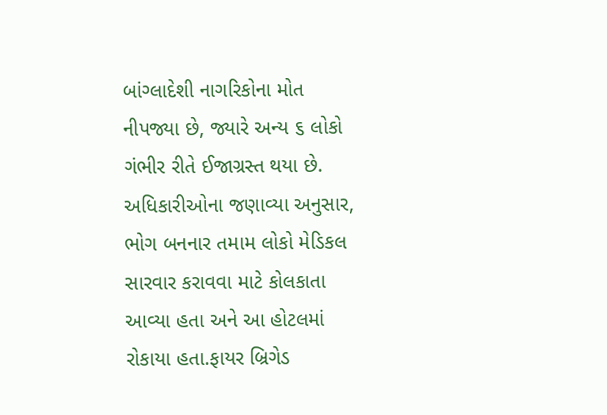બાંગ્લાદેશી નાગરિકોના મોત નીપજ્યા છે, જ્યારે અન્ય ૬ લોકો ગંભીર રીતે ઈજાગ્રસ્ત થયા છે. અધિકારીઓના જણાવ્યા અનુસાર, ભોગ બનનાર તમામ લોકો મેડિકલ સારવાર કરાવવા માટે કોલકાતા આવ્યા હતા અને આ હોટલમાં રોકાયા હતા.ફાયર બ્રિગેડ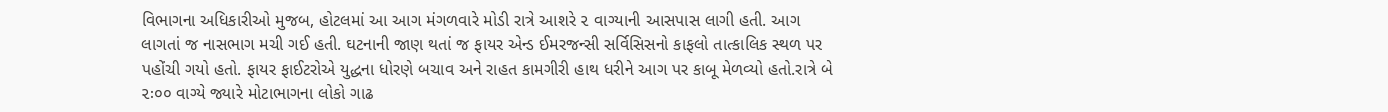વિભાગના અધિકારીઓ મુજબ, હોટલમાં આ આગ મંગળવારે મોડી રાત્રે આશરે ૨ વાગ્યાની આસપાસ લાગી હતી. આગ લાગતાં જ નાસભાગ મચી ગઈ હતી. ઘટનાની જાણ થતાં જ ફાયર એન્ડ ઈમરજન્સી સર્વિસિસનો કાફલો તાત્કાલિક સ્થળ પર પહોંચી ગયો હતો. ફાયર ફાઈટરોએ યુદ્ધના ધોરણે બચાવ અને રાહત કામગીરી હાથ ધરીને આગ પર કાબૂ મેળવ્યો હતો.રાત્રે બે ૨ઃ૦૦ વાગ્યે જ્યારે મોટાભાગના લોકો ગાઢ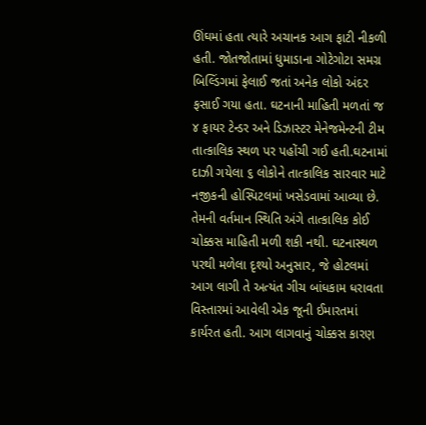ઊંઘમાં હતા ત્યારે અચાનક આગ ફાટી નીકળી હતી. જોતજોતામાં ધુમાડાના ગોટેગોટા સમગ્ર બિલ્ડિંગમાં ફેલાઈ જતાં અનેક લોકો અંદર ફસાઈ ગયા હતા. ઘટનાની માહિતી મળતાં જ ૪ ફાયર ટેન્ડર અને ડિઝાસ્ટર મેનેજમેન્ટની ટીમ તાત્કાલિક સ્થળ પર પહોંચી ગઈ હતી.ઘટનામાં દાઝી ગયેલા ૬ લોકોને તાત્કાલિક સારવાર માટે નજીકની હોસ્પિટલમાં ખસેડવામાં આવ્યા છે. તેમની વર્તમાન સ્થિતિ અંગે તાત્કાલિક કોઈ ચોક્કસ માહિતી મળી શકી નથી. ઘટનાસ્થળ પરથી મળેલા દૃશ્યો અનુસાર, જે હોટલમાં આગ લાગી તે અત્યંત ગીચ બાંધકામ ધરાવતા વિસ્તારમાં આવેલી એક જૂની ઈમારતમાં કાર્યરત હતી. આગ લાગવાનું ચોક્કસ કારણ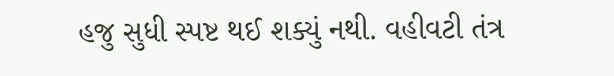હજુ સુધી સ્પષ્ટ થઈ શક્યું નથી. વહીવટી તંત્ર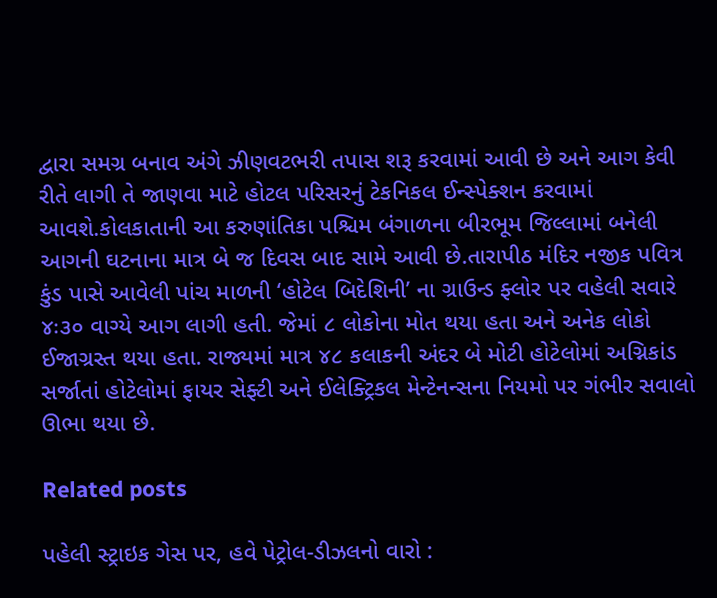દ્વારા સમગ્ર બનાવ અંગે ઝીણવટભરી તપાસ શરૂ કરવામાં આવી છે અને આગ કેવી રીતે લાગી તે જાણવા માટે હોટલ પરિસરનું ટેકનિકલ ઈન્સ્પેક્શન કરવામાં આવશે.કોલકાતાની આ કરુણાંતિકા પશ્ચિમ બંગાળના બીરભૂમ જિલ્લામાં બનેલી આગની ઘટનાના માત્ર બે જ દિવસ બાદ સામે આવી છે.તારાપીઠ મંદિર નજીક પવિત્ર કુંડ પાસે આવેલી પાંચ માળની ‘હોટેલ બિદેશિની’ ના ગ્રાઉન્ડ ફ્લોર પર વહેલી સવારે ૪ઃ૩૦ વાગ્યે આગ લાગી હતી. જેમાં ૮ લોકોના મોત થયા હતા અને અનેક લોકો ઈજાગ્રસ્ત થયા હતા. રાજ્યમાં માત્ર ૪૮ કલાકની અંદર બે મોટી હોટેલોમાં અગ્નિકાંડ સર્જાતાં હોટેલોમાં ફાયર સેફ્ટી અને ઈલેક્ટ્રિકલ મેન્ટેનન્સના નિયમો પર ગંભીર સવાલો ઊભા થયા છે.

Related posts

પહેલી સ્ટ્રાઇક ગેસ પર, હવે પેટ્રોલ-ડીઝલનો વારો :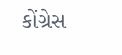કોંગ્રેસ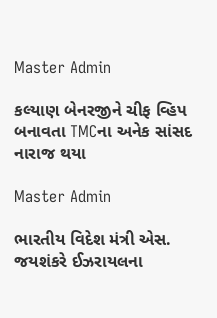Master Admin

કલ્યાણ બેનરજીને ચીફ વ્હિપ બનાવતા TMCના અનેક સાંસદ નારાજ થયા

Master Admin

ભારતીય વિદેશ મંત્રી એસ. જયશંકરે ઈઝરાયલના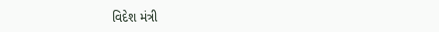વિદેશ મંત્રી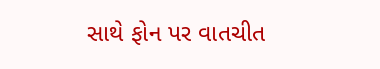સાથે ફોન પર વાતચીત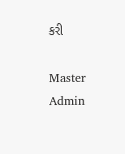કરી

Master Admin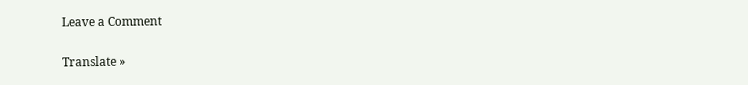Leave a Comment

Translate »